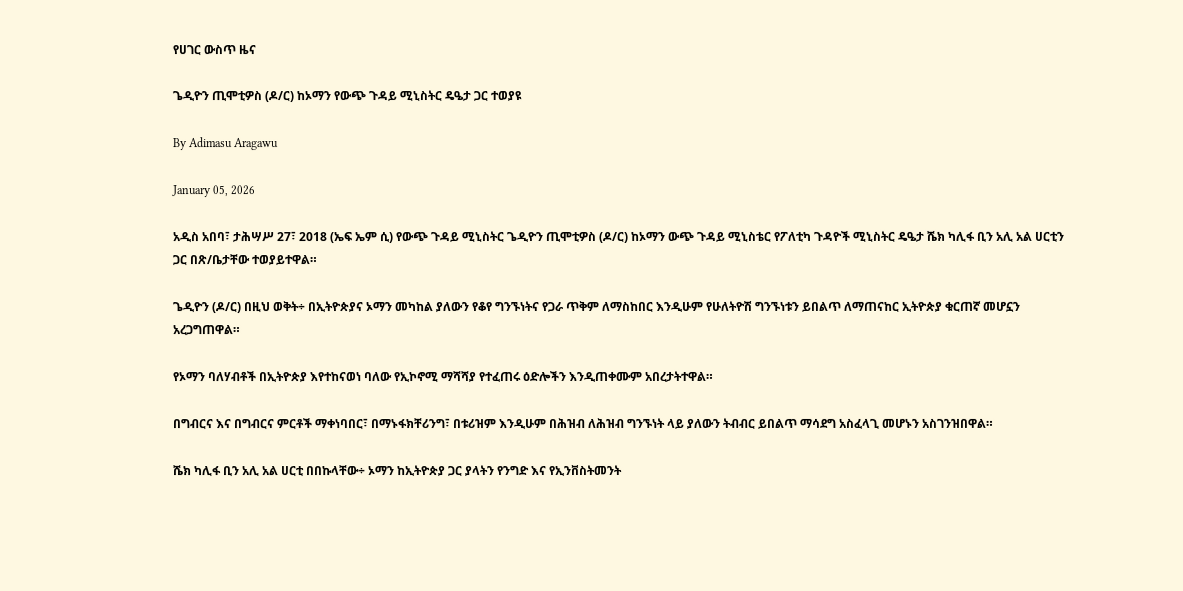የሀገር ውስጥ ዜና

ጌዲዮን ጢሞቲዎስ (ዶ/ር) ከኦማን የውጭ ጉዳይ ሚኒስትር ዴዔታ ጋር ተወያዩ

By Adimasu Aragawu

January 05, 2026

አዲስ አበባ፣ ታሕሣሥ 27፣ 2018 (ኤፍ ኤም ሲ) የውጭ ጉዳይ ሚኒስትር ጌዲዮን ጢሞቲዎስ (ዶ/ር) ከኦማን ውጭ ጉዳይ ሚኒስቴር የፖለቲካ ጉዳዮች ሚኒስትር ዴዔታ ሼክ ካሊፋ ቢን አሊ አል ሀርቲን ጋር በጽ/ቤታቸው ተወያይተዋል።

ጌዲዮን (ዶ/ር) በዚህ ወቅት÷ በኢትዮጵያና ኦማን መካከል ያለውን የቆየ ግንኙነትና የጋራ ጥቅም ለማስከበር እንዲሁም የሁለትዮሽ ግንኙነቱን ይበልጥ ለማጠናከር ኢትዮጵያ ቁርጠኛ መሆኗን አረጋግጠዋል።

የኦማን ባለሃብቶች በኢትዮጵያ እየተከናወነ ባለው የኢኮኖሚ ማሻሻያ የተፈጠሩ ዕድሎችን እንዲጠቀሙም አበረታትተዋል።

በግብርና እና በግብርና ምርቶች ማቀነባበር፣ በማኑፋክቸሪንግ፣ በቱሪዝም እንዲሁም በሕዝብ ለሕዝብ ግንኙነት ላይ ያለውን ትብብር ይበልጥ ማሳደግ አስፈላጊ መሆኑን አስገንዝበዋል።

ሼክ ካሊፋ ቢን አሊ አል ሀርቲ በበኩላቸው÷ ኦማን ከኢትዮጵያ ጋር ያላትን የንግድ እና የኢንቨስትመንት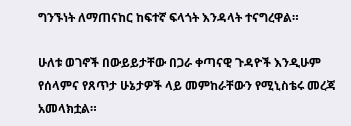ግንኙነት ለማጠናከር ከፍተኛ ፍላጎት እንዳላት ተናግረዋል።

ሁለቱ ወገኖች በውይይታቸው በጋራ ቀጣናዊ ጉዳዮች እንዲሁም የሰላምና የጸጥታ ሁኔታዎች ላይ መምከራቸውን የሚኒስቴሩ መረጃ አመላክቷል።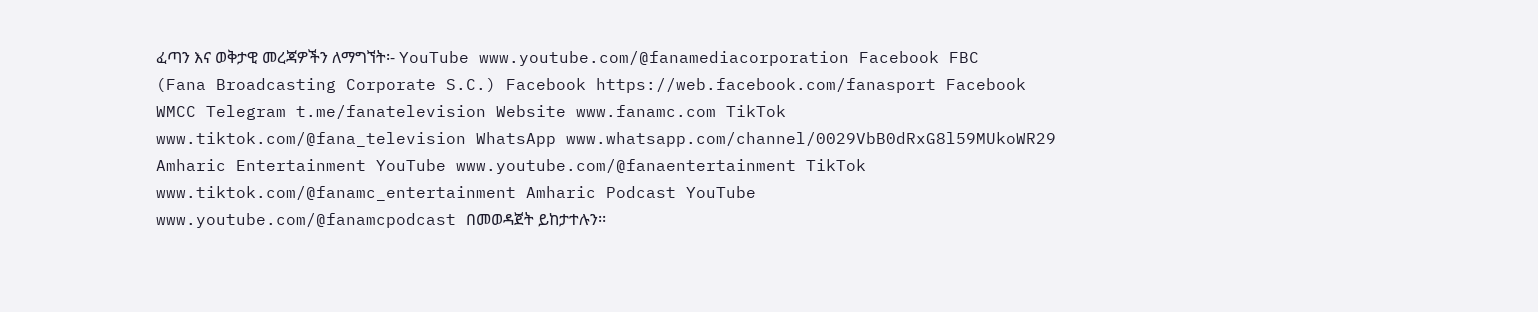ፈጣን እና ወቅታዊ መረጃዎችን ለማግኘት፡- YouTube www.youtube.com/@fanamediacorporation Facebook FBC (Fana Broadcasting Corporate S.C.) Facebook https://web.facebook.com/fanasport Facebook WMCC Telegram t.me/fanatelevision Website www.fanamc.com TikTok www.tiktok.com/@fana_television WhatsApp www.whatsapp.com/channel/0029VbB0dRxG8l59MUkoWR29 Amharic Entertainment YouTube www.youtube.com/@fanaentertainment TikTok www.tiktok.com/@fanamc_entertainment Amharic Podcast YouTube www.youtube.com/@fanamcpodcast በመወዳጀት ይከታተሉን፡፡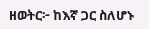ዘወትር፦ ከእኛ ጋር ስለሆኑ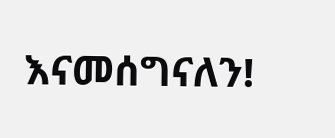እናመሰግናለን!